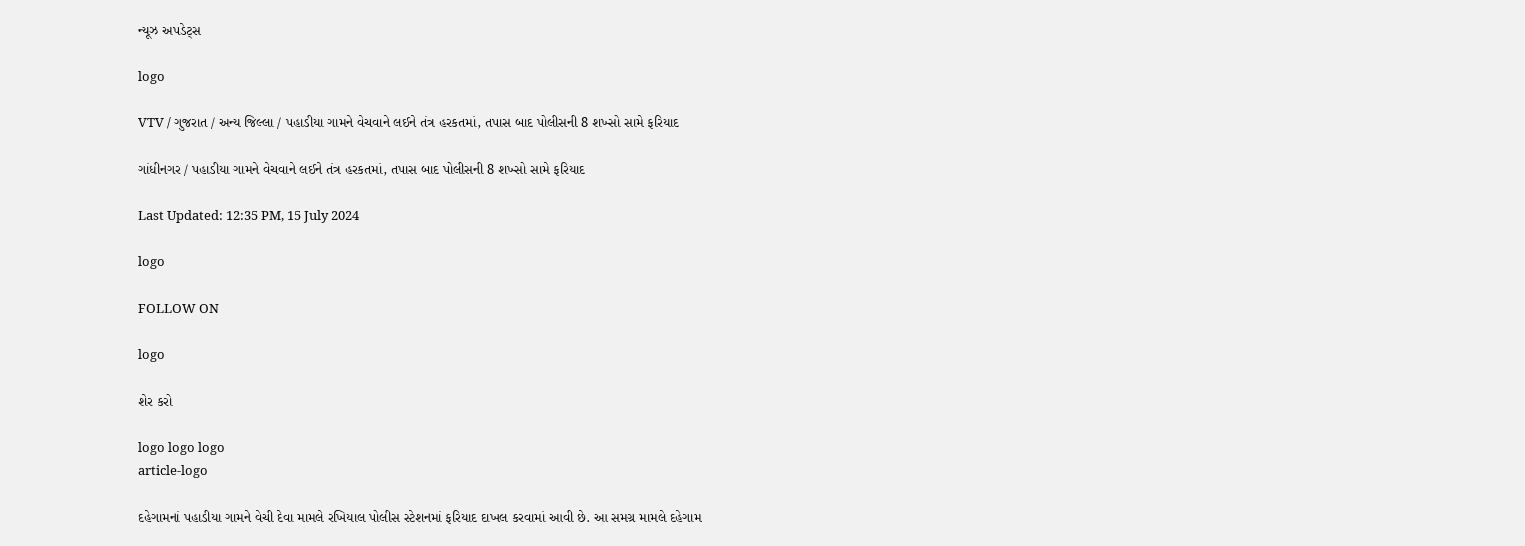ન્યૂઝ અપડેટ્સ

logo

VTV / ગુજરાત / અન્ય જિલ્લા / પહાડીયા ગામને વેચવાને લઈને તંત્ર હરકતમાં, તપાસ બાદ પોલીસની 8 શખ્સો સામે ફરિયાદ

ગાંધીનગર / પહાડીયા ગામને વેચવાને લઈને તંત્ર હરકતમાં, તપાસ બાદ પોલીસની 8 શખ્સો સામે ફરિયાદ

Last Updated: 12:35 PM, 15 July 2024

logo

FOLLOW ON

logo

શેર કરો

logo logo logo
article-logo

દહેગામનાં પહાડીયા ગામને વેચી દેવા મામલે રખિયાલ પોલીસ સ્ટેશનમાં ફરિયાદ દાખલ કરવામાં આવી છે. આ સમગ્ર મામલે દહેગામ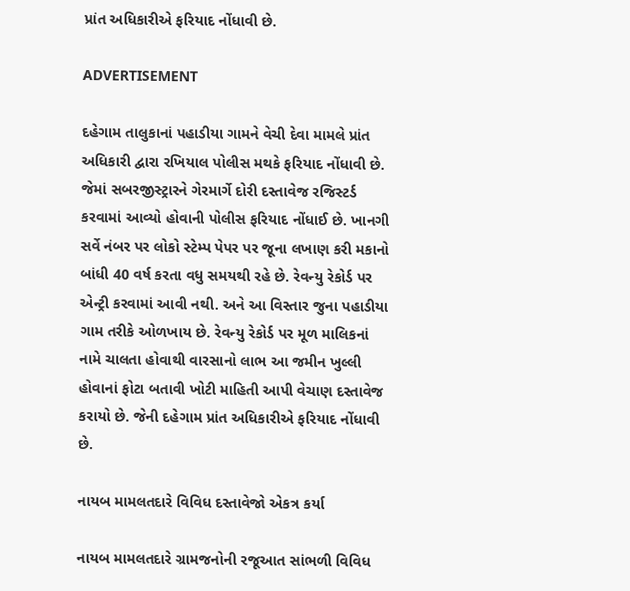પ્રાંત અધિકારીએ ફરિયાદ નોંધાવી છે.

ADVERTISEMENT

દહેગામ તાલુકાનાં પહાડીયા ગામને વેચી દેવા મામલે પ્રાંત અધિકારી દ્વારા રખિયાલ પોલીસ મથકે ફરિયાદ નોંધાવી છે. જેમાં સબરજીસ્ટ્રારને ગેરમાર્ગે દોરી દસ્તાવેજ રજિસ્ટર્ડ કરવામાં આવ્યો હોવાની પોલીસ ફરિયાદ નોંધાઈ છે. ખાનગી સર્વે નંબર પર લોકો સ્ટેમ્પ પેપર પર જૂના લખાણ કરી મકાનો બાંધી 40 વર્ષ કરતા વધુ સમયથી રહે છે. રેવન્યુ રેકોર્ડ પર એન્ટ્રી કરવામાં આવી નથી. અને આ વિસ્તાર જુના પહાડીયા ગામ તરીકે ઓળખાય છે. રેવન્યુ રેકોર્ડ પર મૂળ માલિકનાં નામે ચાલતા હોવાથી વારસાનો લાભ આ જમીન ખુલ્લી હોવાનાં ફોટા બતાવી ખોટી માહિતી આપી વેચાણ દસ્તાવેજ કરાયો છે. જેની દહેગામ પ્રાંત અધિકારીએ ફરિયાદ નોંધાવી છે.

નાયબ મામલતદારે વિવિધ દસ્તાવેજો એકત્ર કર્યા

નાયબ મામલતદારે ગ્રામજનોની રજૂઆત સાંભળી વિવિધ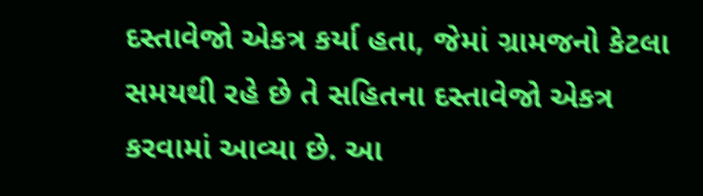દસ્તાવેજો એકત્ર કર્યા હતા, જેમાં ગ્રામજનો કેટલા સમયથી રહે છે તે સહિતના દસ્તાવેજો એકત્ર કરવામાં આવ્યા છે. આ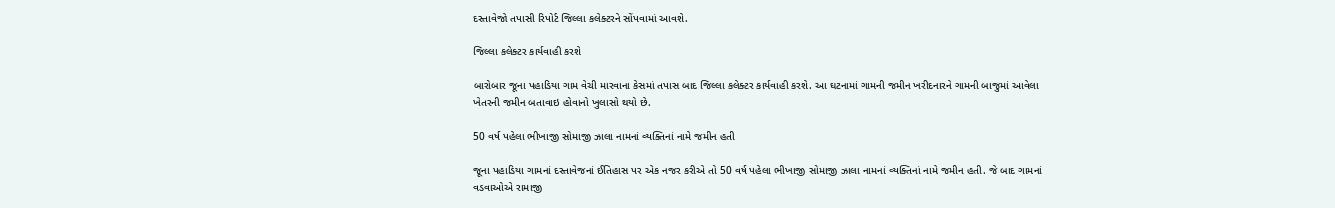દસ્તાવેજો તપાસી રિપોર્ટ જિલ્લા કલેક્ટરને સોંપવામાં આવશે.

જિલ્લા કલેક્ટર કાર્યવાહી કરશે

બારોબાર જૂના પહાડિયા ગામ વેચી મારવાના કેસમાં તપાસ બાદ જિલ્લા કલેક્ટર કાર્યવાહી કરશે. આ ઘટનામાં ગામની જમીન ખરીદનારને ગામની બાજુમાં આવેલા ખેતરની જમીન બતાવાઇ હોવાનો ખુલાસો થયો છે.

50 વર્ષ પહેલા ભીખાજી સોમાજી ઝાલા નામનાં વ્યક્તિનાં નામે જમીન હતી

જૂના પહાડિયા ગામનાં દસ્તાવેજનાં ઈતિહાસ પર એક નજર કરીએ તો 50 વર્ષ પહેલા ભીખાજી સોમાજી ઝાલા નામનાં વ્યક્તિનાં નામે જમીન હતી. જે બાદ ગામનાં વડવાઓએ રામાજી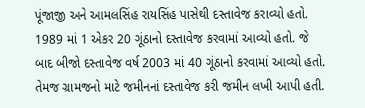પૂંજાજી અને આમલસિંહ રાયસિંહ પાસેથી દસ્તાવેજ કરાવ્યો હતો. 1989 માં 1 એકર 20 ગૂંઠાનો દસ્તાવેજ કરવામાં આવ્યો હતો. જે બાદ બીજો દસ્તાવેજ વર્ષ 2003 માં 40 ગૂંઠાનો કરવામાં આવ્યો હતો. તેમજ ગ્રામજનો માટે જમીનનાં દસ્તાવેજ કરી જમીન લખી આપી હતી.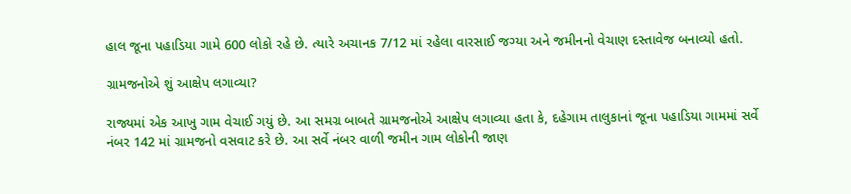હાલ જૂના પહાડિયા ગામે 600 લોકો રહે છે. ત્યારે અચાનક 7/12 માં રહેલા વારસાઈ જગ્યા અને જમીનનો વેચાણ દસ્તાવેજ બનાવ્યો હતો.

ગ્રામજનોએ શું આક્ષેપ લગાવ્યા?

રાજ્યમાં એક આખુ ગામ વેચાઈ ગયું છે. આ સમગ્ર બાબતે ગ્રામજનોએ આક્ષેપ લગાવ્યા હતા કે, દહેગામ તાલુકાનાં જૂના પહાડિયા ગામમાં સર્વે નંબર 142 માં ગ્રામજનો વસવાટ કરે છે. આ સર્વે નંબર વાળી જમીન ગામ લોકોની જાણ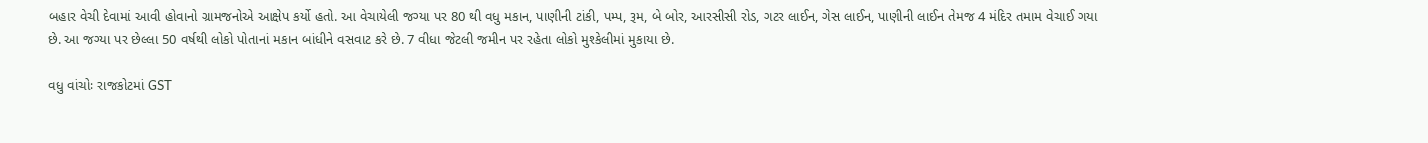બહાર વેચી દેવામાં આવી હોવાનો ગ્રામજનોએ આક્ષેપ કર્યો હતો. આ વેચાયેલી જગ્યા પર 80 થી વધુ મકાન, પાણીની ટાંકી, પમ્પ, રૂમ, બે બોર, આરસીસી રોડ, ગટર લાઈન, ગેસ લાઈન, પાણીની લાઈન તેમજ 4 મંદિર તમામ વેચાઈ ગયા છે. આ જગ્યા પર છેલ્લા 50 વર્ષથી લોકો પોતાનાં મકાન બાંધીને વસવાટ કરે છે. 7 વીધા જેટલી જમીન પર રહેતા લોકો મુશ્કેલીમાં મુકાયા છે.

વધુ વાંચોઃ રાજકોટમાં GST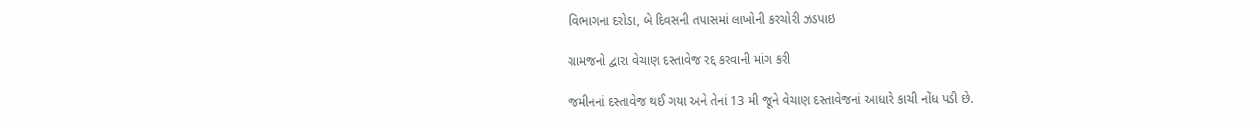વિભાગના દરોડા, બે દિવસની તપાસમાં લાખોની કરચોરી ઝડપાઇ

ગ્રામજનો દ્વારા વેચાણ દસ્તાવેજ રદ્દ કરવાની માંગ કરી

જમીનનાં દસ્તાવેજ થઈ ગયા અને તેનાં 13 મી જૂને વેચાણ દસ્તાવેજનાં આધારે કાચી નોંધ પડી છે.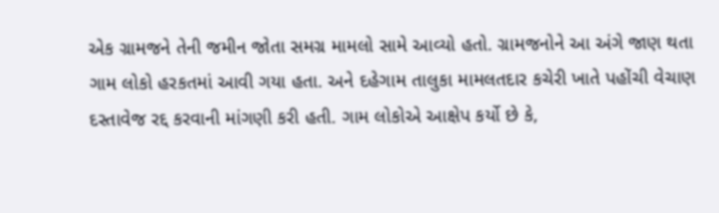એક ગ્રામજને તેની જમીન જોતા સમગ્ર મામલો સામે આવ્યો હતો. ગ્રામજનોને આ અંગે જાણ થતા ગામ લોકો હરકતમાં આવી ગયા હતા. અને દહેગામ તાલુકા મામલતદાર કચેરી ખાતે પહોંચી વેચાણ દસ્તાવેજ રદ્દ કરવાની માંગણી કરી હતી. ગામ લોકોએ આક્ષેપ કર્યો છે કે,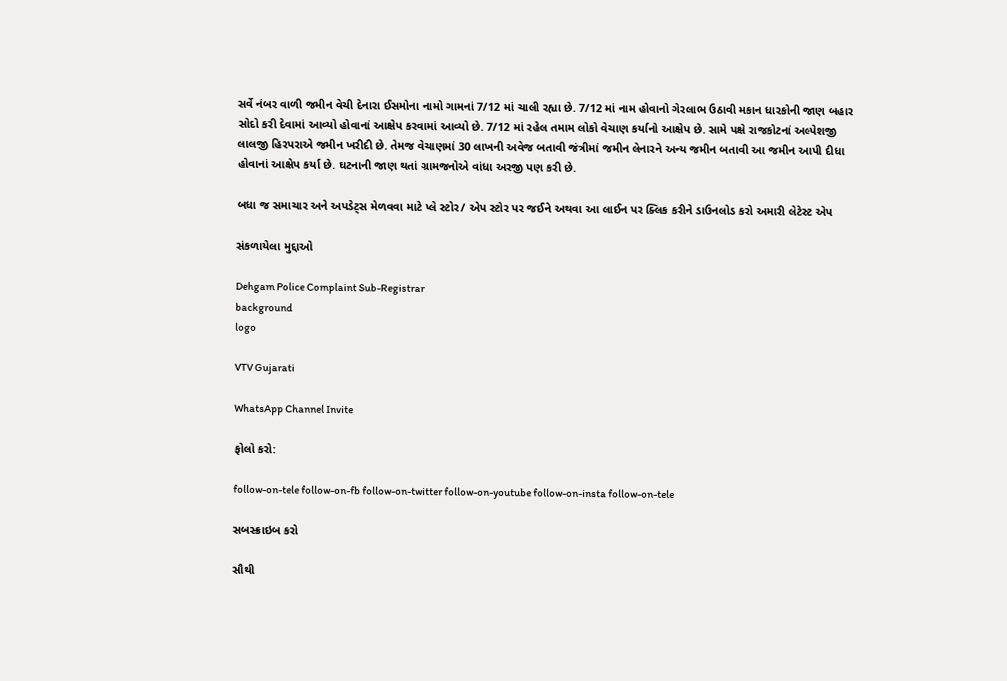સર્વે નંબર વાળી જમીન વેચી દેનારા ઈસમોના નામો ગામનાં 7/12 માં ચાલી રહ્યા છે. 7/12 માં નામ હોવાનો ગેરલાભ ઉઠાવી મકાન ધારકોની જાણ બહાર સોદો કરી દેવામાં આવ્યો હોવાનાં આક્ષેપ કરવામાં આવ્યો છે. 7/12 માં રહેલ તમામ લોકો વેચાણ કર્યાનો આક્ષેપ છે. સામે પક્ષે રાજકોટનાં અલ્પેશજી લાલજી હિરપરાએ જમીન ખરીદી છે. તેમજ વેચાણમાં 30 લાખની અવેજ બતાવી જંત્રીમાં જમીન લેનારને અન્ય જમીન બતાવી આ જમીન આપી દીધા હોવાનાં આક્ષેપ કર્યા છે. ઘટનાની જાણ થતાં ગ્રામજનોએ વાંધા અરજી પણ કરી છે.

બધા જ સમાચાર અને અપડેટ્સ મેળવવા માટે પ્લે સ્ટોર/ એપ સ્ટોર પર જઈને અથવા આ લાઈન પર ક્લિક કરીને ડાઉનલોડ કરો અમારી લેટેસ્ટ એપ

સંકળાયેલા મુદ્દાઓ

Dehgam Police Complaint Sub-Registrar
background
logo

VTV Gujarati

WhatsApp Channel Invite

ફોલો કરો:

follow-on-tele follow-on-fb follow-on-twitter follow-on-youtube follow-on-insta follow-on-tele

સબસ્ક્રાઇબ કરો

સૌથી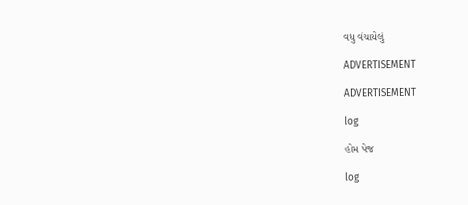વધુ વંચાયેલું

ADVERTISEMENT

ADVERTISEMENT

log

હોમ પેજ

log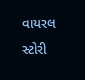વાયરલ સ્ટોરી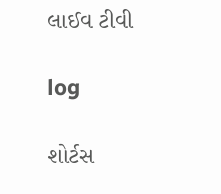લાઈવ ટીવી

log

શોર્ટસ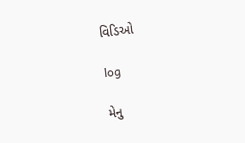વિડિઓ

log

મેનુ